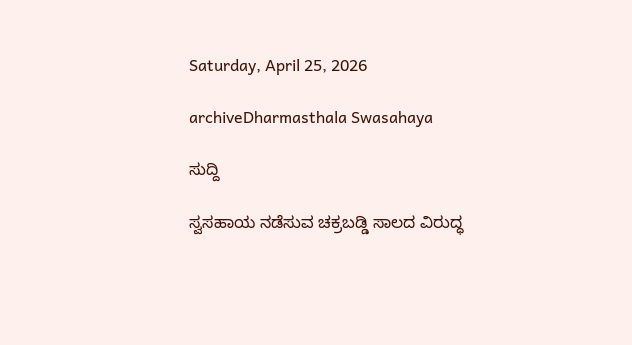Saturday, April 25, 2026

archiveDharmasthala Swasahaya

ಸುದ್ದಿ

ಸ್ವಸಹಾಯ ನಡೆಸುವ ಚಕ್ರಬಡ್ಡಿ ಸಾಲದ ವಿರುದ್ಧ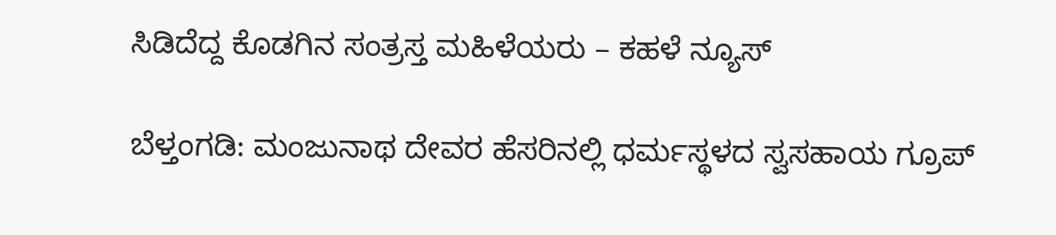ಸಿಡಿದೆದ್ದ ಕೊಡಗಿನ ಸಂತ್ರಸ್ತ ಮಹಿಳೆಯರು – ಕಹಳೆ ನ್ಯೂಸ್

ಬೆಳ್ತಂಗಡಿ: ಮಂಜುನಾಥ ದೇವರ ಹೆಸರಿನಲ್ಲಿ ಧರ್ಮಸ್ಥಳದ ಸ್ವಸಹಾಯ ಗ್ರೂಪ್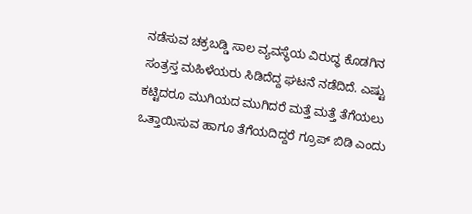ನಡೆಸುವ ಚಕ್ರಬಡ್ಡಿ ಸಾಲ ವ್ಯವಸ್ಥೆಯ ವಿರುದ್ಧ ಕೊಡಗಿನ ಸಂತ್ರಸ್ತ ಮಹಿಳೆಯರು ಸಿಡಿದೆದ್ದ ಘಟನೆ ನಡೆದಿದೆ. ಎಷ್ಟು ಕಟ್ಟಿದರೂ ಮುಗಿಯದ ಮುಗಿದರೆ ಮತ್ತೆ ಮತ್ತೆ ತೆಗೆಯಲು ಒತ್ತಾಯಿಸುವ ಹಾಗೂ ತೆಗೆಯದಿದ್ದರೆ ಗ್ರೂಪ್ ಬಿಡಿ ಎಂದು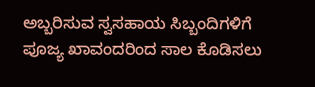ಅಬ್ಬರಿಸುವ ಸ್ವಸಹಾಯ ಸಿಬ್ಬಂದಿಗಳಿಗೆ ಪೂಜ್ಯ ಖಾವಂದರಿಂದ ಸಾಲ ಕೊಡಿಸಲು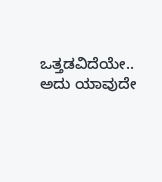ಒತ್ತಡವಿದೆಯೇ.. ಅದು ಯಾವುದೇ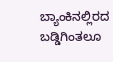ಬ್ಯಾಂಕಿನಲ್ಲಿರದ ಬಡ್ಡಿಗಿಂತಲೂ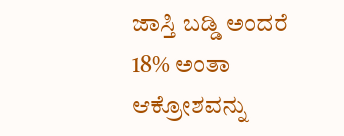ಜಾಸ್ತಿ ಬಡ್ಡಿ ಅಂದರೆ 18% ಅಂತಾ ಆಕ್ರೋಶವನ್ನು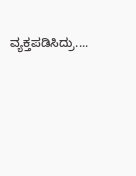ವ್ಯಕ್ತಪಡಿಸಿದ್ರು....